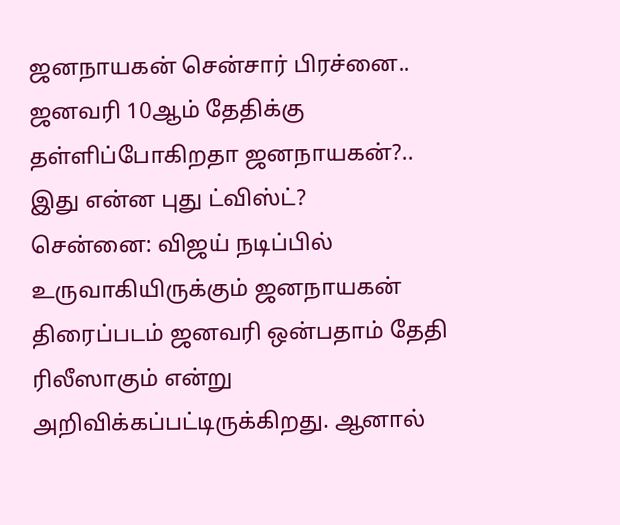ஜனநாயகன் சென்சார் பிரச்னை.. ஜனவரி 10ஆம் தேதிக்கு தள்ளிப்போகிறதா ஜனநாயகன்?.. இது என்ன புது ட்விஸ்ட்?
சென்னை: விஜய் நடிப்பில் உருவாகியிருக்கும் ஜனநாயகன் திரைப்படம் ஜனவரி ஒன்பதாம் தேதி ரிலீஸாகும் என்று அறிவிக்கப்பட்டிருக்கிறது. ஆனால்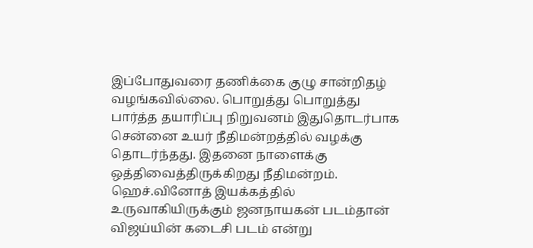இப்போதுவரை தணிக்கை குழு சான்றிதழ் வழங்கவில்லை. பொறுத்து பொறுத்து பார்த்த தயாரிப்பு நிறுவனம் இதுதொடர்பாக சென்னை உயர் நீதிமன்றத்தில் வழக்கு தொடர்ந்தது. இதனை நாளைக்கு ஒத்திவைத்திருக்கிறது நீதிமன்றம்.
ஹெச்.வினோத் இயக்கத்தில் உருவாகியிருக்கும் ஜனநாயகன் படம்தான் விஜய்யின் கடைசி படம் என்று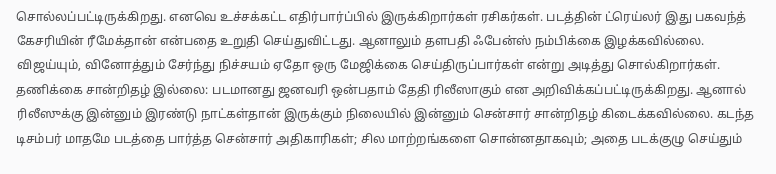சொல்லப்பட்டிருக்கிறது. எனவெ உச்சக்கட்ட எதிர்பார்ப்பில் இருக்கிறார்கள் ரசிகர்கள். படத்தின் ட்ரெய்லர் இது பகவந்த் கேசரியின் ரீமேக்தான் என்பதை உறுதி செய்துவிட்டது. ஆனாலும் தளபதி ஃபேன்ஸ் நம்பிக்கை இழக்கவில்லை. விஜய்யும், வினோத்தும் சேர்ந்து நிச்சயம் ஏதோ ஒரு மேஜிக்கை செய்திருப்பார்கள் என்று அடித்து சொல்கிறார்கள்.
தணிக்கை சான்றிதழ் இல்லை: படமானது ஜனவரி ஒன்பதாம் தேதி ரிலீஸாகும் என அறிவிக்கப்பட்டிருக்கிறது. ஆனால் ரிலீஸுக்கு இன்னும் இரண்டு நாட்கள்தான் இருக்கும் நிலையில் இன்னும் சென்சார் சான்றிதழ் கிடைக்கவில்லை. கடந்த டிசம்பர் மாதமே படத்தை பார்த்த சென்சார் அதிகாரிகள்; சில மாற்றங்களை சொன்னதாகவும்; அதை படக்குழு செய்தும்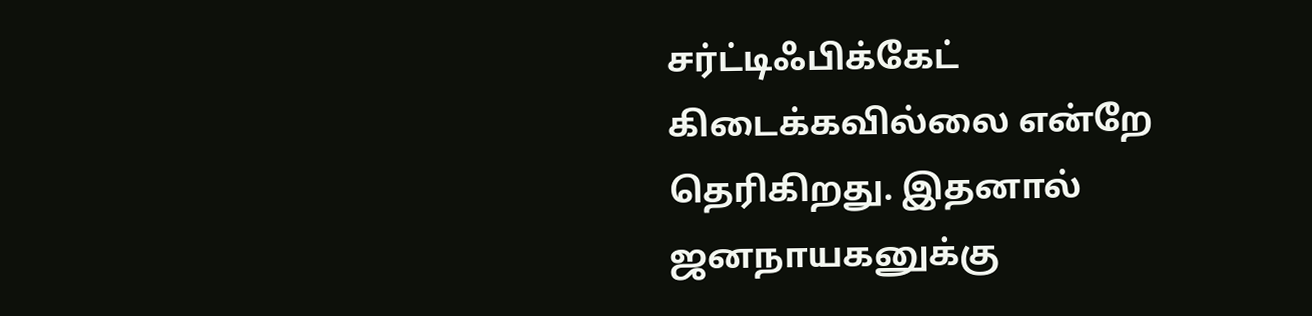சர்ட்டிஃபிக்கேட் கிடைக்கவில்லை என்றே தெரிகிறது. இதனால் ஜனநாயகனுக்கு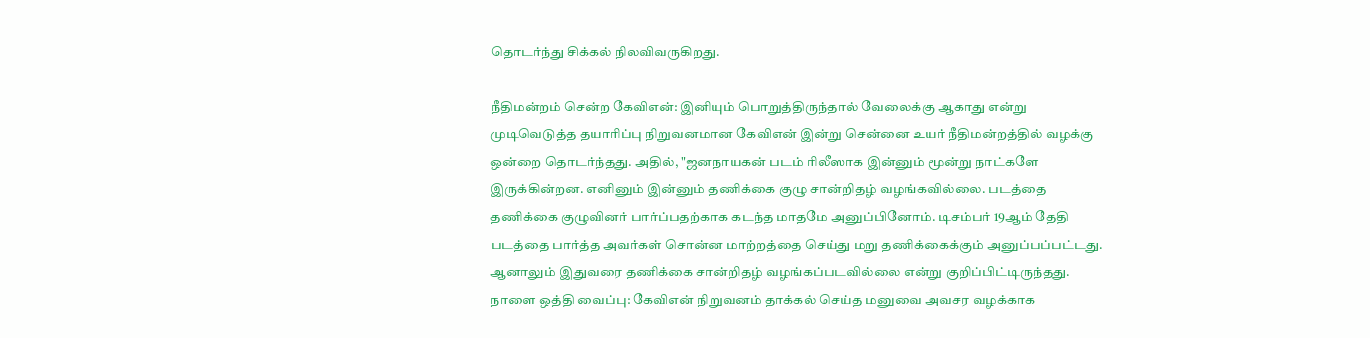தொடர்ந்து சிக்கல் நிலவிவருகிறது.

நீதிமன்றம் சென்ற கேவிஎன்: இனியும் பொறுத்திருந்தால் வேலைக்கு ஆகாது என்று முடிவெடுத்த தயாரிப்பு நிறுவனமான கேவிஎன் இன்று சென்னை உயர் நீதிமன்றத்தில் வழக்கு ஒன்றை தொடர்ந்தது. அதில், "ஜனநாயகன் படம் ரிலீஸாக இன்னும் மூன்று நாட்களே இருக்கின்றன. எனினும் இன்னும் தணிக்கை குழு சான்றிதழ் வழங்கவில்லை. படத்தை தணிக்கை குழுவினர் பார்ப்பதற்காக கடந்த மாதமே அனுப்பினோம். டிசம்பர் 19ஆம் தேதி படத்தை பார்த்த அவர்கள் சொன்ன மாற்றத்தை செய்து மறு தணிக்கைக்கும் அனுப்பப்பட்டது. ஆனாலும் இதுவரை தணிக்கை சான்றிதழ் வழங்கப்படவில்லை என்று குறிப்பிட்டிருந்தது.
நாளை ஒத்தி வைப்பு: கேவிஎன் நிறுவனம் தாக்கல் செய்த மனுவை அவசர வழக்காக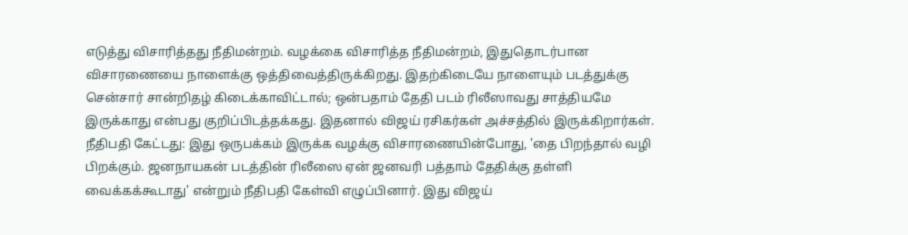எடுத்து விசாரித்தது நீதிமன்றம். வழக்கை விசாரித்த நீதிமன்றம், இதுதொடர்பான விசாரணையை நாளைக்கு ஒத்திவைத்திருக்கிறது. இதற்கிடையே நாளையும் படத்துக்கு சென்சார் சான்றிதழ் கிடைக்காவிட்டால்; ஒன்பதாம் தேதி படம் ரிலீஸாவது சாத்தியமே இருக்காது என்பது குறிப்பிடத்தக்கது. இதனால் விஜய் ரசிகர்கள் அச்சத்தில் இருக்கிறார்கள்.
நீதிபதி கேட்டது: இது ஒருபக்கம் இருக்க வழக்கு விசாரணையின்போது, 'தை பிறந்தால் வழி பிறக்கும். ஜனநாயகன் படத்தின் ரிலீஸை ஏன் ஜனவரி பத்தாம் தேதிக்கு தள்ளி வைக்கக்கூடாது' என்றும் நீதிபதி கேள்வி எழுப்பினார். இது விஜய்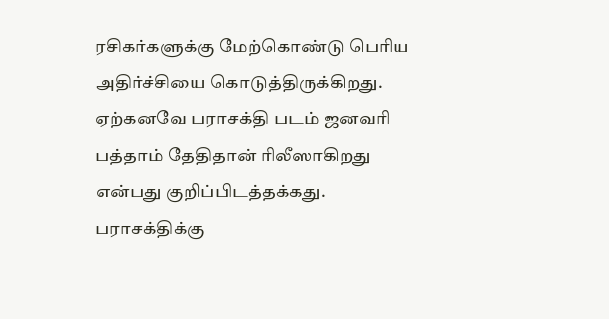ரசிகர்களுக்கு மேற்கொண்டு பெரிய அதிர்ச்சியை கொடுத்திருக்கிறது. ஏற்கனவே பராசக்தி படம் ஜனவரி பத்தாம் தேதிதான் ரிலீஸாகிறது என்பது குறிப்பிடத்தக்கது. பராசக்திக்கு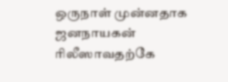ஒருநாள் முன்னதாக ஜனநாயகன் ரிலீஸாவதற்கே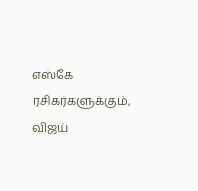எஸ்கே ரசிகர்களுக்கும், விஜய்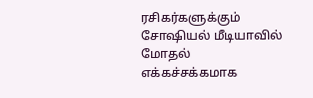ரசிகர்களுக்கும் சோஷியல் மீடியாவில் மோதல் எக்கச்சக்கமாக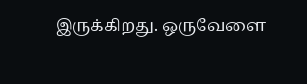இருக்கிறது. ஒருவேளை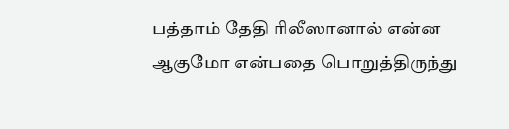பத்தாம் தேதி ரிலீஸானால் என்ன ஆகுமோ என்பதை பொறுத்திருந்து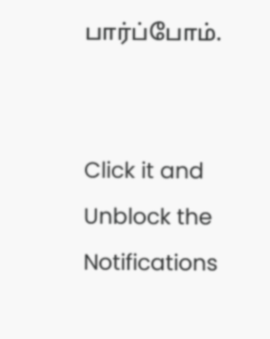பார்ப்போம்.


Click it and Unblock the Notifications